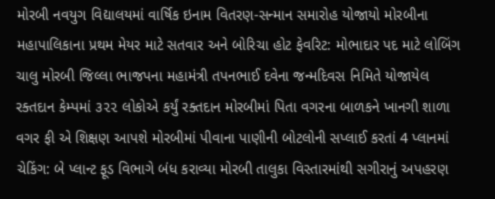મોરબી નવયુગ વિદ્યાલયમાં વાર્ષિક ઇનામ વિતરણ-સન્માન સમારોહ યોજાયો મોરબીના મહાપાલિકાના પ્રથમ મેયર માટે સતવાર અને બોરિચા હોટ ફેવરિટ: મોભાદાર પદ માટે લોબિંગ ચાલુ મોરબી જિલ્લા ભાજપના મહામંત્રી તપનભાઈ દવેના જન્મદિવસ નિમિતે યોજાયેલ રક્તદાન કેમ્પમાં ૩૨૨ લોકોએ કર્યું રક્તદાન મોરબીમાં પિતા વગરના બાળકને ખાનગી શાળા વગર ફી એ શિક્ષણ આપશે મોરબીમાં પીવાના પાણીની બોટલોની સપ્લાઈ કરતાં 4 પ્લાનમાં ચેકિંગ: બે પ્લાન્ટ ફૂડ વિભાગે બંધ કરાવ્યા મોરબી તાલુકા વિસ્તારમાંથી સગીરાનું અપહરણ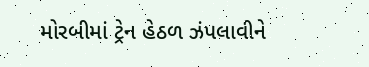મોરબીમાં ટ્રેન હેઠળ ઝંપલાવીને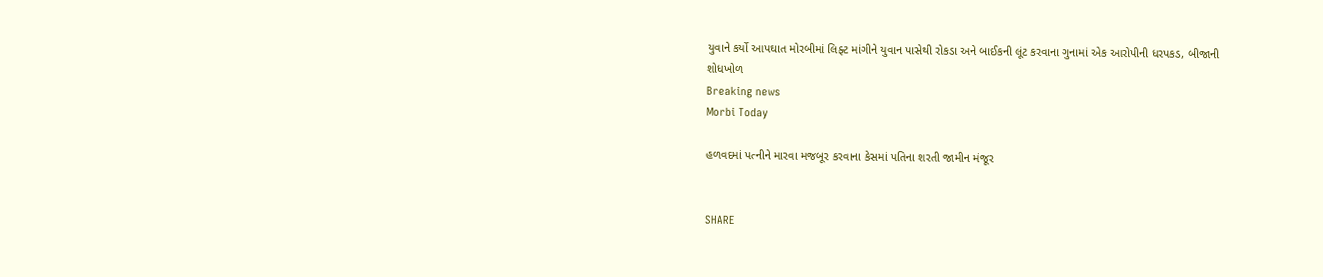યુવાને કર્યો આપઘાત મોરબીમાં લિફ્ટ માંગીને યુવાન પાસેથી રોકડા અને બાઈકની લૂંટ કરવાના ગુનામાં એક આરોપીની ધરપકડ, બીજાની શોધખોળ
Breaking news
Morbi Today

હળવદમાં પત્નીને મારવા મજબૂર કરવાના કેસમાં પતિના શરતી જામીન મંજૂર


SHARE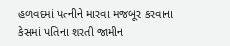હળવદમાં પત્નીને મારવા મજબૂર કરવાના કેસમાં પતિના શરતી જામીન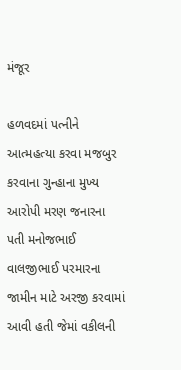મંજૂર

હળવદમાં પત્નીને આત્મહત્યા કરવા મજબુર કરવાના ગુન્હાના મુખ્ય આરોપી મરણ જનારના પતી મનોજભાઈ વાલજીભાઈ પરમારના જામીન માટે અરજી કરવામાં આવી હતી જેમાં વકીલની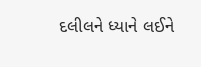દલીલને ધ્યાને લઈને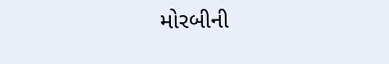મોરબીની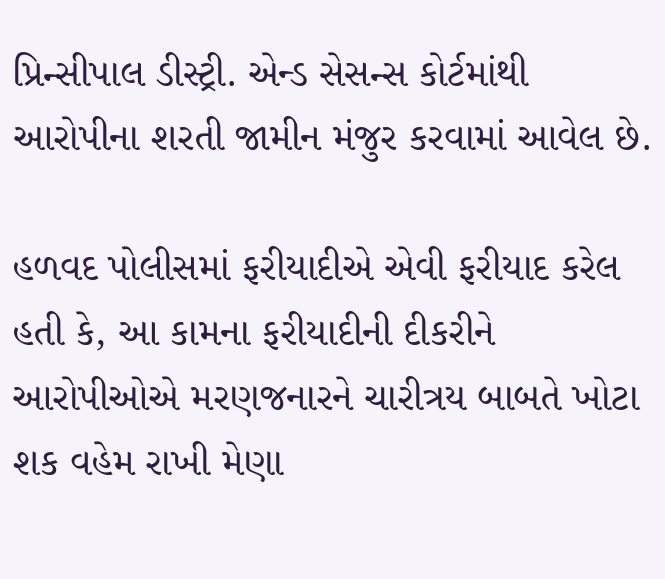પ્રિન્સીપાલ ડીસ્ટ્રી. એન્ડ સેસન્સ કોર્ટમાંથી આરોપીના શરતી જામીન મંજુર કરવામાં આવેલ છે.

હળવદ પોલીસમાં ફરીયાદીએ એવી ફરીયાદ કરેલ હતી કે, આ કામના ફરીયાદીની દીકરીને આરોપીઓએ મરણજનારને ચારીત્રય બાબતે ખોટા શક વહેમ રાખી મેણા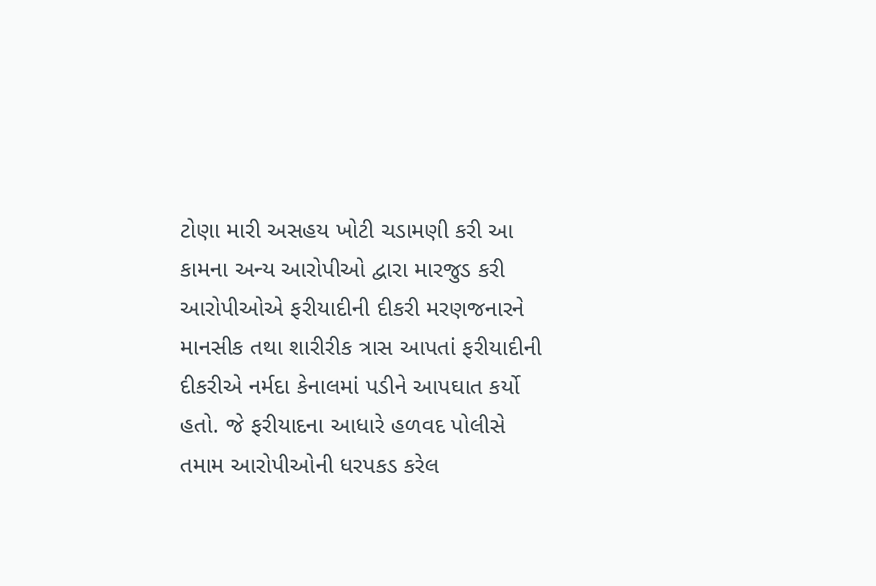ટોણા મારી અસહય ખોટી ચડામણી કરી આ કામના અન્ય આરોપીઓ દ્વારા મારજુડ કરી આરોપીઓએ ફરીયાદીની દીકરી મરણજનારને માનસીક તથા શારીરીક ત્રાસ આપતાં ફરીયાદીની દીકરીએ નર્મદા કેનાલમાં પડીને આપઘાત કર્યો હતો. જે ફરીયાદના આધારે હળવદ પોલીસે તમામ આરોપીઓની ધરપકડ કરેલ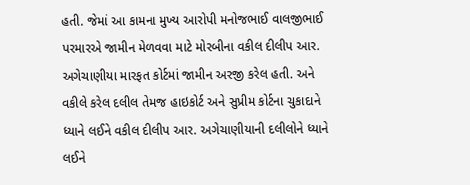હતી. જેમાં આ કામના મુખ્ય આરોપી મનોજભાઈ વાલજીભાઈ પરમારએ જામીન મેળવવા માટે મોરબીના વકીલ દીલીપ આર. અગેચાણીયા મારફત કોર્ટમાં જામીન અરજી કરેલ હતી. અને વકીલે કરેલ દલીલ તેમજ હાઇકોર્ટ અને સુપ્રીમ કોર્ટના ચુકાદાને ધ્યાને લઈને વકીલ દીલીપ આર. અગેચાણીયાની દલીલોને ધ્યાને લઈને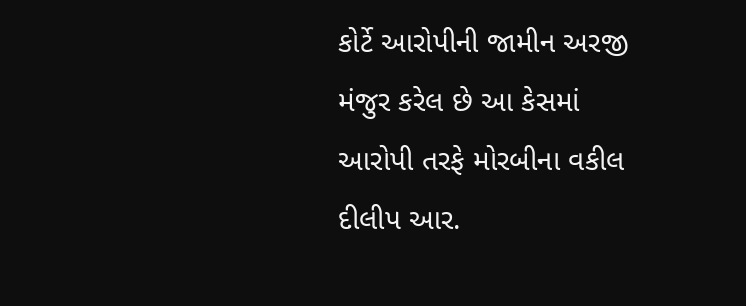કોર્ટે આરોપીની જામીન અરજી મંજુર કરેલ છે આ કેસમાં આરોપી તરફે મોરબીના વકીલ દીલીપ આર.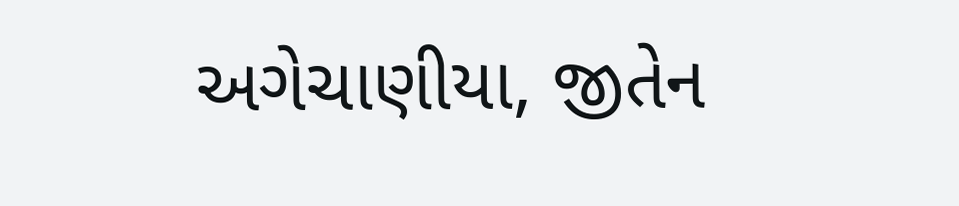અગેચાણીયા, જીતેન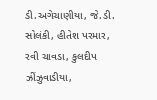ડી.અગેચાણીયા, જે.ડી. સોલંકી, હીતેશ પરમાર, રવી ચાવડા, કુલદીપ ઝીંઝુવાડીયા,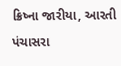ક્રિષ્ના જારીયા, આરતી પંચાસરા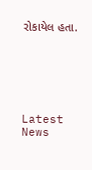રોકાયેલ હતા.






Latest News